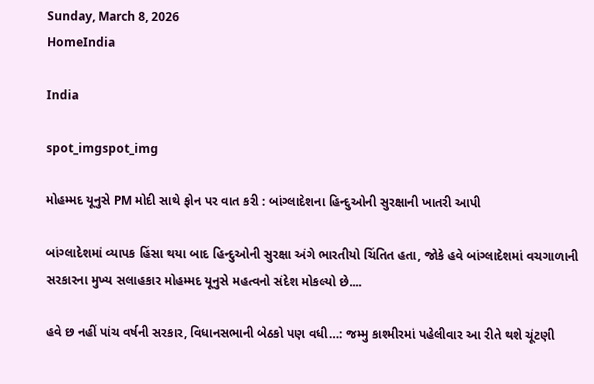Sunday, March 8, 2026
HomeIndia

India

spot_imgspot_img

મોહમ્મદ યૂનુસે PM મોદી સાથે ફોન પર વાત કરી : બાંગ્લાદેશના હિન્દુઓની સુરક્ષાની ખાતરી આપી

બાંગ્લાદેશમાં વ્યાપક હિંસા થયા બાદ હિન્દુઓની સુરક્ષા અંગે ભારતીયો ચિંતિત હતા, જોકે હવે બાંગ્લાદેશમાં વચગાળાની સરકારના મુખ્ય સલાહકાર મોહમ્મદ યૂનુસે મહત્વનો સંદેશ મોકલ્યો છે....

હવે છ નહીં પાંચ વર્ષની સરકાર, વિધાનસભાની બેઠકો પણ વધી…: જમ્મુ કાશ્મીરમાં પહેલીવાર આ રીતે થશે ચૂંટણી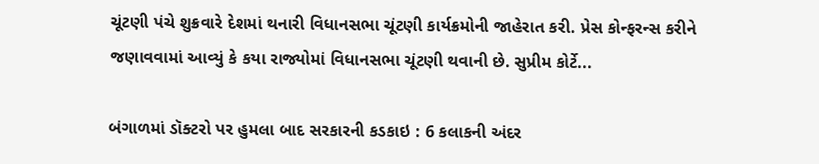ચૂંટણી પંચે શુક્રવારે દેશમાં થનારી વિધાનસભા ચૂંટણી કાર્યક્રમોની જાહેરાત કરી. પ્રેસ કોન્ફરન્સ કરીને જણાવવામાં આવ્યું કે કયા રાજ્યોમાં વિધાનસભા ચૂંટણી થવાની છે. સુપ્રીમ કોર્ટે...

બંગાળમાં ડૉક્ટરો પર હુમલા બાદ સરકારની કડકાઇ : 6 કલાકની અંદર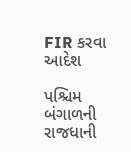FIR કરવા આદેશ

પશ્ચિમ બંગાળની રાજધાની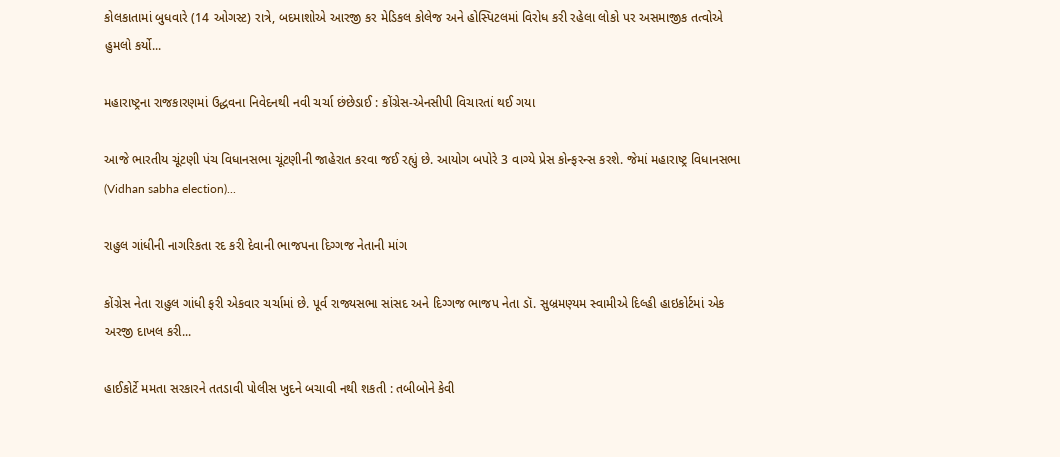કોલકાતામાં બુધવારે (14 ઓગસ્ટ) રાત્રે, બદમાશોએ આરજી કર મેડિકલ કોલેજ અને હોસ્પિટલમાં વિરોધ કરી રહેલા લોકો પર અસમાજીક તત્વોએ હુમલો કર્યો...

મહારાષ્ટ્રના રાજકારણમાં ઉદ્ધવના નિવેદનથી નવી ચર્ચા છંછેડાઈ : કોંગ્રેસ-એનસીપી વિચારતાં થઈ ગયા

આજે ભારતીય ચૂંટણી પંચ વિધાનસભા ચૂંટણીની જાહેરાત કરવા જઈ રહ્યું છે. આયોગ બપોરે 3 વાગ્યે પ્રેસ કોન્ફરન્સ કરશે. જેમાં મહારાષ્ટ્ર વિધાનસભા (Vidhan sabha election)...

રાહુલ ગાંધીની નાગરિકતા રદ કરી દેવાની ભાજપના દિગ્ગજ નેતાની માંગ

કોંગ્રેસ નેતા રાહુલ ગાંધી ફરી એકવાર ચર્ચામાં છે. પૂર્વ રાજ્યસભા સાંસદ અને દિગ્ગજ ભાજપ નેતા ડૉ. સુબ્રમણ્યમ સ્વામીએ દિલ્હી હાઇકોર્ટમાં એક અરજી દાખલ કરી...

હાઈકોર્ટે મમતા સરકારને તતડાવી પોલીસ ખુદને બચાવી નથી શકતી : તબીબોને કેવી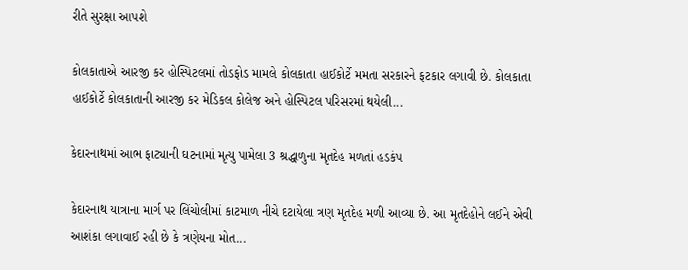રીતે સુરક્ષા આપશે

કોલકાતાએ આરજી કર હોસ્પિટલમાં તોડફોડ મામલે કોલકાતા હાઈકોર્ટે મમતા સરકારને ફટકાર લગાવી છે. કોલકાતા હાઈકોર્ટે કોલકાતાની આરજી કર મેડિકલ કોલેજ અને હોસ્પિટલ પરિસરમાં થયેલી...

કેદારનાથમાં આભ ફાટ્યાની ઘટનામાં મૃત્યુ પામેલા 3 શ્રદ્ધાળુના મૃતદેહ મળતાં હડકંપ

કેદારનાથ યાત્રાના માર્ગ પર લિંચોલીમાં કાટમાળ નીચે દટાયેલા ત્રણ મૃતદેહ મળી આવ્યા છે. આ મૃતદેહોને લઈને એવી આશંકા લગાવાઈ રહી છે કે ત્રણેયના મોત...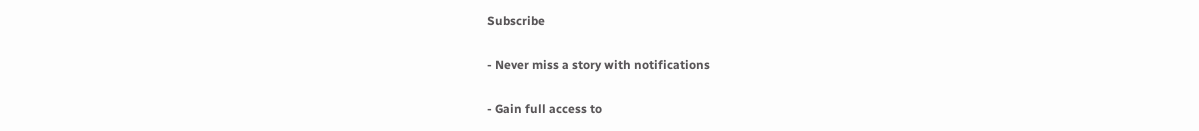Subscribe

- Never miss a story with notifications

- Gain full access to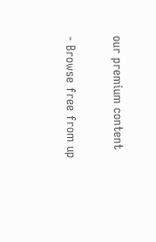our premium content

- Browse free from up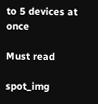to 5 devices at once

Must read

spot_img